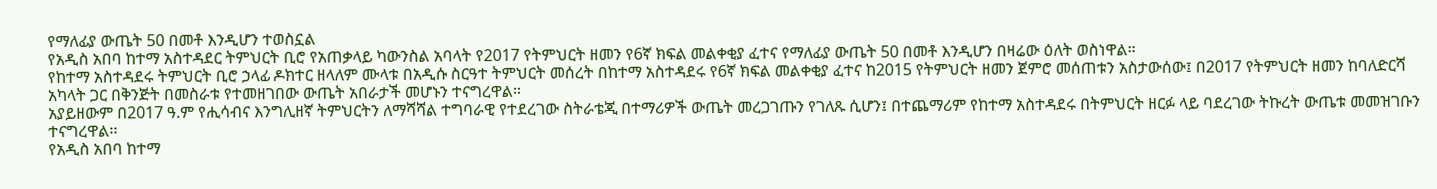የማለፊያ ውጤት 50 በመቶ እንዲሆን ተወስኗል
የአዲስ አበባ ከተማ አስተዳደር ትምህርት ቢሮ የአጠቃላይ ካውንስል አባላት የ2017 የትምህርት ዘመን የ6ኛ ክፍል መልቀቂያ ፈተና የማለፊያ ውጤት 50 በመቶ እንዲሆን በዛሬው ዕለት ወስነዋል።
የከተማ አስተዳደሩ ትምህርት ቢሮ ኃላፊ ዶክተር ዘላለም ሙላቱ በአዲሱ ስርዓተ ትምህርት መሰረት በከተማ አስተዳደሩ የ6ኛ ክፍል መልቀቂያ ፈተና ከ2015 የትምህርት ዘመን ጀምሮ መሰጠቱን አስታውሰው፤ በ2017 የትምህርት ዘመን ከባለድርሻ አካላት ጋር በቅንጅት በመስራቱ የተመዘገበው ውጤት አበራታች መሆኑን ተናግረዋል።
አያይዘውም በ2017 ዓ.ም የሒሳብና እንግሊዘኛ ትምህርትን ለማሻሻል ተግባራዊ የተደረገው ስትራቴጂ በተማሪዎች ውጤት መረጋገጡን የገለጹ ሲሆን፤ በተጨማሪም የከተማ አስተዳደሩ በትምህርት ዘርፉ ላይ ባደረገው ትኩረት ውጤቱ መመዝገቡን ተናግረዋል፡፡
የአዲስ አበባ ከተማ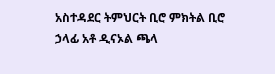አስተዳደር ትምህርት ቢሮ ምክትል ቢሮ ኃላፊ አቶ ዲናኦል ጫላ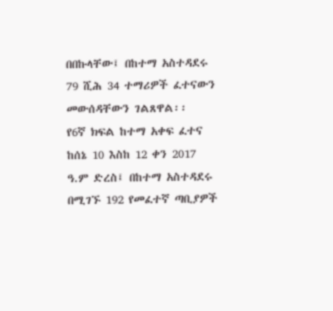በበኩላቸው፤ በከተማ አስተዳደሩ 79 ሺሕ 34 ተማሪዎች ፈተናውን መውሰዳቸውን ገልጸዋል፡፡
የ6ኛ ክፍል ከተማ አቀፍ ፈተና ከሰኔ 10 እስከ 12 ቀን 2017 ዓ.ም ድረስ፤ በከተማ አስተዳደሩ በሚገኙ 192 የመፈተኛ ጣቢያዎች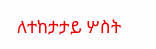ለተከታታይ ሦስት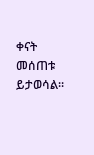ቀናት መሰጠቱ ይታወሳል።